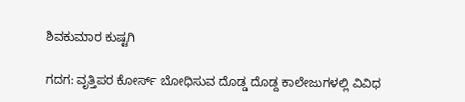ಶಿವಕುಮಾರ ಕುಷ್ಟಗಿ

ಗದಗ: ವೃತ್ತಿಪರ ಕೋರ್ಸ್ ಬೋಧಿಸುವ ದೊಡ್ಡ ದೊಡ್ದ ಕಾಲೇಜುಗಳಲ್ಲಿ ವಿವಿಧ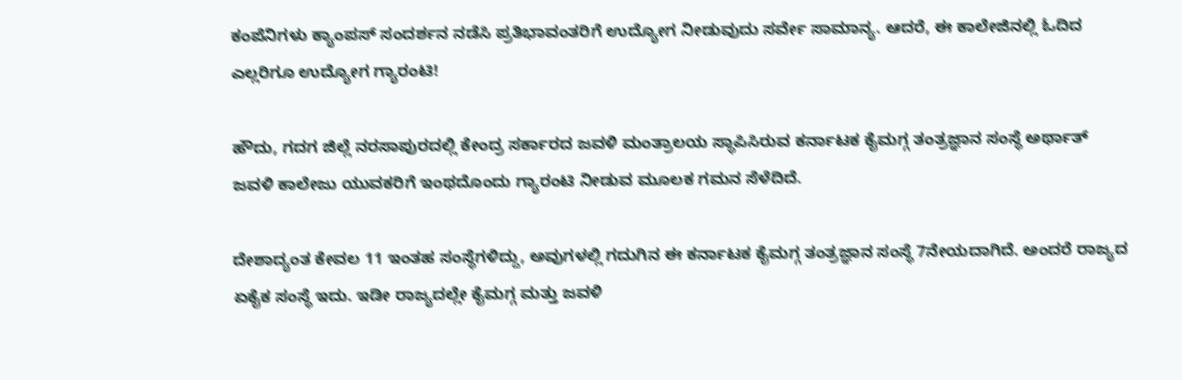ಕಂಪೆನಿಗಳು ಕ್ಯಾಂಪಸ್‌ ಸಂದರ್ಶನ ನಡೆಸಿ ಪ್ರತಿಭಾವಂತರಿಗೆ ಉದ್ಯೋಗ ನೀಡುವುದು ಸರ್ವೇ ಸಾಮಾನ್ಯ. ಆದರೆ, ಈ ಕಾಲೇಜಿನಲ್ಲಿ ಓದಿದ ಎಲ್ಲರಿಗೂ ಉದ್ಯೋಗ ಗ್ಯಾರಂಟಿ!

ಹೌದು, ಗದಗ ಜಿಲ್ಲೆ ನರಸಾಪುರದಲ್ಲಿ ಕೇಂದ್ರ ಸರ್ಕಾರದ ಜವಳಿ ಮಂತ್ರಾಲಯ ಸ್ಥಾಪಿಸಿರುವ ಕರ್ನಾಟಕ ಕೈಮಗ್ಗ ತಂತ್ರಜ್ಞಾನ ಸಂಸ್ಥೆ ಅರ್ಥಾತ್‌ ಜವಳಿ ಕಾಲೇಜು ಯುವಕರಿಗೆ ಇಂಥದೊಂದು ಗ್ಯಾರಂಟಿ ನೀಡುವ ಮೂಲಕ ಗಮನ ಸೆಳೆದಿದೆ.

ದೇಶಾದ್ಯಂತ ಕೇವಲ 11 ಇಂತಹ ಸಂಸ್ಥೆಗಳಿದ್ದು, ಅವುಗಳಲ್ಲಿ ಗದುಗಿನ ಈ ಕರ್ನಾಟಕ ಕೈಮಗ್ಗ ತಂತ್ರಜ್ಞಾನ ಸಂಸ್ಥೆ 7ನೇಯದಾಗಿದೆ. ಅಂದರೆ ರಾಜ್ಯದ ಏಕೈಕ ಸಂಸ್ಥೆ ಇದು. ಇಡೀ ರಾಜ್ಯದಲ್ಲೇ ಕೈಮಗ್ಗ ಮತ್ತು ಜವಳಿ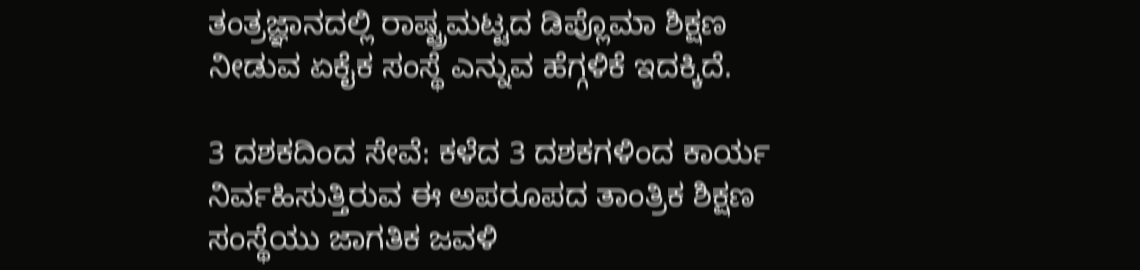ತಂತ್ರಜ್ಞಾನದಲ್ಲಿ ರಾಷ್ಟ್ರಮಟ್ಟದ ಡಿಪ್ಲೊಮಾ ಶಿಕ್ಷಣ ನೀಡುವ ಏಕೈಕ ಸಂಸ್ಥೆ ಎನ್ನುವ ಹೆಗ್ಗಳಿಕೆ ಇದಕ್ಕಿದೆ.

3 ದಶಕದಿಂದ ಸೇವೆ: ಕಳೆದ 3 ದಶಕಗಳಿಂದ ಕಾರ್ಯ ನಿರ್ವಹಿಸುತ್ತಿರುವ ಈ ಅಪರೂಪದ ತಾಂತ್ರಿಕ ಶಿಕ್ಷಣ ಸಂಸ್ಥೆಯು ಜಾಗತಿಕ ಜವಳಿ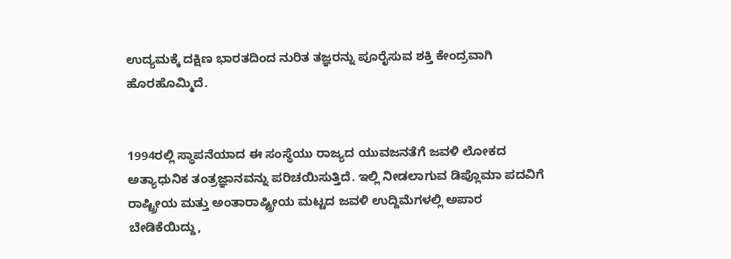ಉದ್ಯಮಕ್ಕೆ ದಕ್ಷಿಣ ಭಾರತದಿಂದ ನುರಿತ ತಜ್ಞರನ್ನು ಪೂರೈಸುವ ಶಕ್ತಿ ಕೇಂದ್ರವಾಗಿ ಹೊರಹೊಮ್ಮಿದೆ.


1994ರಲ್ಲಿ ಸ್ಥಾಪನೆಯಾದ ಈ ಸಂಸ್ಥೆಯು ರಾಜ್ಯದ ಯುವಜನತೆಗೆ ಜವಳಿ ಲೋಕದ ಅತ್ಯಾಧುನಿಕ ತಂತ್ರಜ್ಞಾನವನ್ನು ಪರಿಚಯಿಸುತ್ತಿದೆ. ಇಲ್ಲಿ ನೀಡಲಾಗುವ ಡಿಪ್ಲೊಮಾ ಪದವಿಗೆ ರಾಷ್ಟ್ರೀಯ ಮತ್ತು ಅಂತಾರಾಷ್ಟ್ರೀಯ ಮಟ್ಟದ ಜವಳಿ ಉದ್ದಿಮೆಗಳಲ್ಲಿ ಅಪಾರ ಬೇಡಿಕೆಯಿದ್ದು,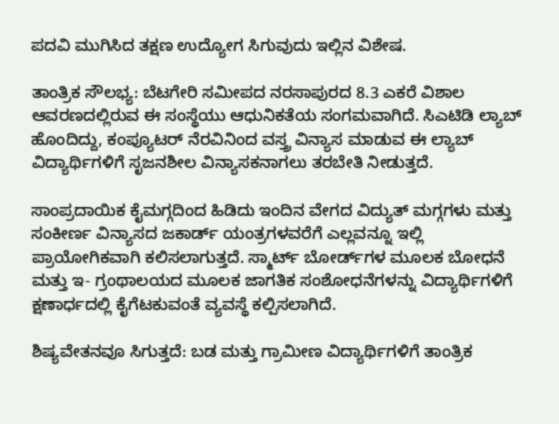ಪದವಿ ಮುಗಿಸಿದ ತಕ್ಷಣ ಉದ್ಯೋಗ ಸಿಗುವುದು ಇಲ್ಲಿನ ವಿಶೇಷ.

ತಾಂತ್ರಿಕ ಸೌಲಭ್ಯ: ಬೆಟಗೇರಿ ಸಮೀಪದ ನರಸಾಪುರದ 8.3 ಎಕರೆ ವಿಶಾಲ ಆವರಣದಲ್ಲಿರುವ ಈ ಸಂಸ್ಥೆಯು ಆಧುನಿಕತೆಯ ಸಂಗಮವಾಗಿದೆ. ಸಿಎಟಿಡಿ ಲ್ಯಾಬ್ ಹೊಂದಿದ್ದು, ಕಂಪ್ಯೂಟರ್ ನೆರವಿನಿಂದ ವಸ್ತ್ರ ವಿನ್ಯಾಸ ಮಾಡುವ ಈ ಲ್ಯಾಬ್ ವಿದ್ಯಾರ್ಥಿಗಳಿಗೆ ಸೃಜನಶೀಲ ವಿನ್ಯಾಸಕನಾಗಲು ತರಬೇತಿ ನೀಡುತ್ತದೆ.

ಸಾಂಪ್ರದಾಯಿಕ ಕೈಮಗ್ಗದಿಂದ ಹಿಡಿದು ಇಂದಿನ ವೇಗದ ವಿದ್ಯುತ್ ಮಗ್ಗಗಳು ಮತ್ತು ಸಂಕೀರ್ಣ ವಿನ್ಯಾಸದ ಜಕಾರ್ಡ್ ಯಂತ್ರಗಳವರೆಗೆ ಎಲ್ಲವನ್ನೂ ಇಲ್ಲಿ ಪ್ರಾಯೋಗಿಕವಾಗಿ ಕಲಿಸಲಾಗುತ್ತದೆ. ಸ್ಮಾರ್ಟ್ ಬೋರ್ಡ್‌ಗಳ ಮೂಲಕ ಬೋಧನೆ ಮತ್ತು ಇ- ಗ್ರಂಥಾಲಯದ ಮೂಲಕ ಜಾಗತಿಕ ಸಂಶೋಧನೆಗಳನ್ನು ವಿದ್ಯಾರ್ಥಿಗಳಿಗೆ ಕ್ಷಣಾರ್ಧದಲ್ಲಿ ಕೈಗೆಟಕುವಂತೆ ವ್ಯವಸ್ಥೆ ಕಲ್ಪಿಸಲಾಗಿದೆ.

ಶಿಷ್ಯವೇತನವೂ ಸಿಗುತ್ತದೆ: ಬಡ ಮತ್ತು ಗ್ರಾಮೀಣ ವಿದ್ಯಾರ್ಥಿಗಳಿಗೆ ತಾಂತ್ರಿಕ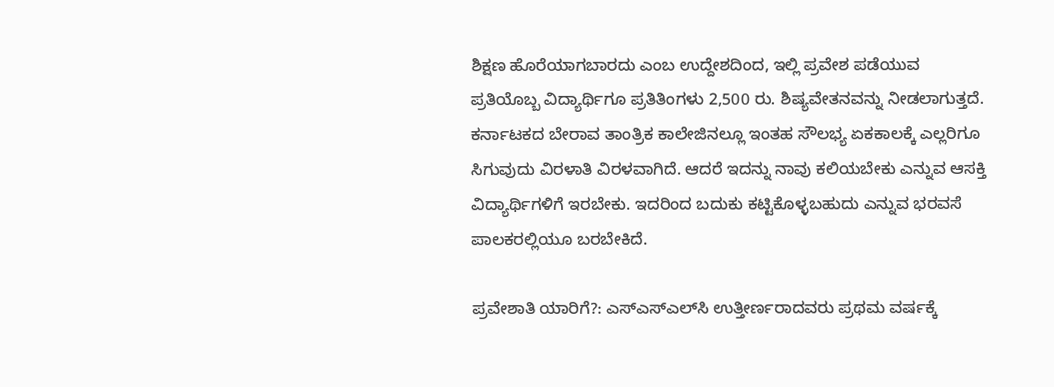ಶಿಕ್ಷಣ ಹೊರೆಯಾಗಬಾರದು ಎಂಬ ಉದ್ದೇಶದಿಂದ, ಇಲ್ಲಿ ಪ್ರವೇಶ ಪಡೆಯುವ ಪ್ರತಿಯೊಬ್ಬ ವಿದ್ಯಾರ್ಥಿಗೂ ಪ್ರತಿತಿಂಗಳು 2,500 ರು. ಶಿಷ್ಯವೇತನವನ್ನು ನೀಡಲಾಗುತ್ತದೆ. ಕರ್ನಾಟಕದ ಬೇರಾವ ತಾಂತ್ರಿಕ ಕಾಲೇಜಿನಲ್ಲೂ ಇಂತಹ ಸೌಲಭ್ಯ ಏಕಕಾಲಕ್ಕೆ ಎಲ್ಲರಿಗೂ ಸಿಗುವುದು ವಿರಳಾತಿ ವಿರಳವಾಗಿದೆ. ಆದರೆ ಇದನ್ನು ನಾವು ಕಲಿಯಬೇಕು ಎನ್ನುವ ಆಸಕ್ತಿ ವಿದ್ಯಾರ್ಥಿಗಳಿಗೆ ಇರಬೇಕು. ಇದರಿಂದ ಬದುಕು ಕಟ್ಟಿಕೊಳ್ಳಬಹುದು ಎನ್ನುವ ಭರವಸೆ ಪಾಲಕರಲ್ಲಿಯೂ ಬರಬೇಕಿದೆ.

ಪ್ರವೇಶಾತಿ ಯಾರಿಗೆ?: ಎಸ್‌ಎಸ್‌ಎಲ್‌ಸಿ ಉತ್ತೀರ್ಣರಾದವರು ಪ್ರಥಮ ವರ್ಷಕ್ಕೆ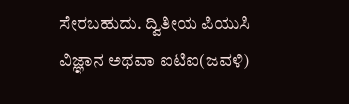ಸೇರಬಹುದು. ದ್ವಿತೀಯ ಪಿಯುಸಿ ವಿಜ್ಞಾನ ಅಥವಾ ಐಟಿಐ(ಜವಳಿ)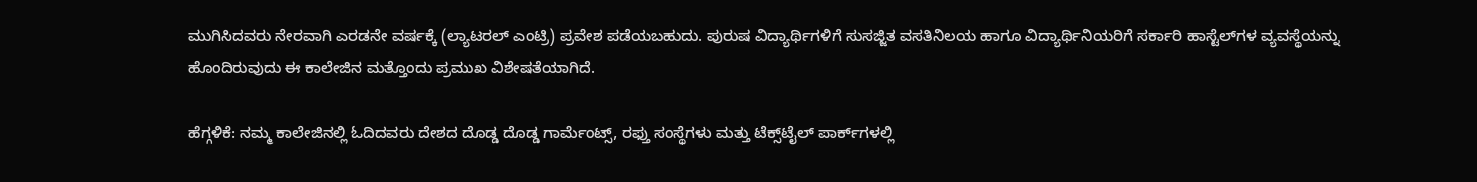ಮುಗಿಸಿದವರು ನೇರವಾಗಿ ಎರಡನೇ ವರ್ಷಕ್ಕೆ (ಲ್ಯಾಟರಲ್ ಎಂಟ್ರಿ) ಪ್ರವೇಶ ಪಡೆಯಬಹುದು. ಪುರುಷ ವಿದ್ಯಾರ್ಥಿಗಳಿಗೆ ಸುಸಜ್ಜಿತ ವಸತಿನಿಲಯ ಹಾಗೂ ವಿದ್ಯಾರ್ಥಿನಿಯರಿಗೆ ಸರ್ಕಾರಿ ಹಾಸ್ಟೆಲ್‌ಗಳ ವ್ಯವಸ್ಥೆಯನ್ನು ಹೊಂದಿರುವುದು ಈ ಕಾಲೇಜಿನ ಮತ್ತೊಂದು ಪ್ರಮುಖ ವಿಶೇಷತೆಯಾಗಿದೆ.

ಹೆಗ್ಗಳಿಕೆ: ನಮ್ಮ ಕಾಲೇಜಿನಲ್ಲಿ ಓದಿದವರು ದೇಶದ ದೊಡ್ಡ ದೊಡ್ಡ ಗಾರ್ಮೆಂಟ್ಸ್, ರಫ್ತು ಸಂಸ್ಥೆಗಳು ಮತ್ತು ಟೆಕ್ಸ್‌ಟೈಲ್ ಪಾರ್ಕ್‌ಗಳಲ್ಲಿ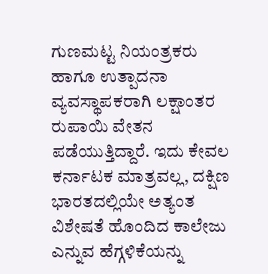ಗುಣಮಟ್ಟ ನಿಯಂತ್ರಕರು ಹಾಗೂ ಉತ್ಪಾದನಾ ವ್ಯವಸ್ಥಾಪಕರಾಗಿ ಲಕ್ಷಾಂತರ ರುಪಾಯಿ ವೇತನ ಪಡೆಯುತ್ತಿದ್ದಾರೆ. ಇದು ಕೇವಲ ಕರ್ನಾಟಕ ಮಾತ್ರವಲ್ಲ, ದಕ್ಷಿಣ ಭಾರತದಲ್ಲಿಯೇ ಅತ್ಯಂತ ವಿಶೇಷತೆ ಹೊಂದಿದ ಕಾಲೇಜು ಎನ್ನುವ ಹೆಗ್ಗಳಿಕೆಯನ್ನು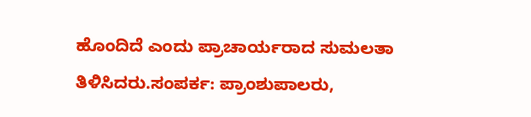ಹೊಂದಿದೆ ಎಂದು ಪ್ರಾಚಾರ್ಯರಾದ ಸುಮಲತಾ ತಿಳಿಸಿದರು.ಸಂಪರ್ಕ: ಪ್ರಾಂಶುಪಾಲರು,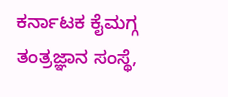ಕರ್ನಾಟಕ ಕೈಮಗ್ಗ ತಂತ್ರಜ್ಞಾನ ಸಂಸ್ಥೆ,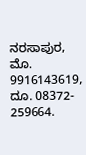ನರಸಾಪುರ, ಮೊ. 9916143619, ದೂ. 08372- 259664.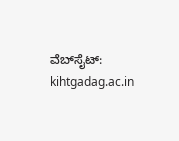ವೆಬ್‌ಸೈಟ್: kihtgadag.ac.in